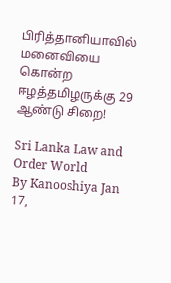பிரித்தானியாவில் மனைவியை கொன்ற ஈழத்தமிழருக்கு 29 ஆண்டு சிறை!

Sri Lanka Law and Order World
By Kanooshiya Jan 17,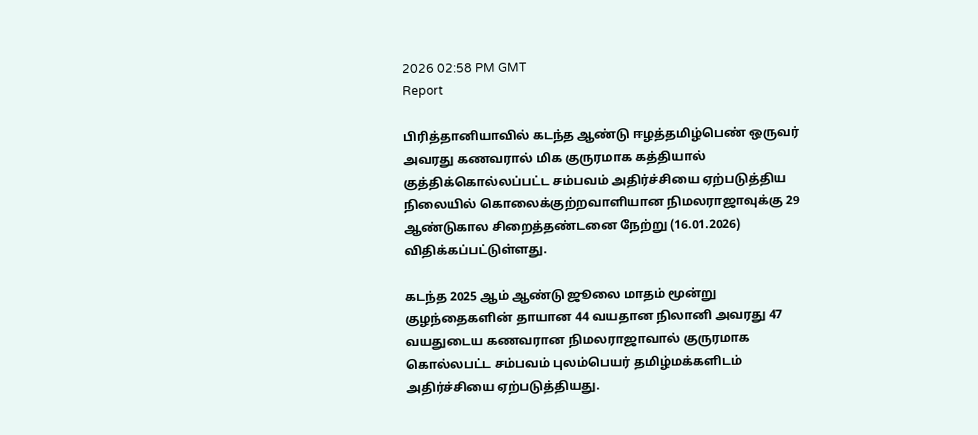2026 02:58 PM GMT
Report

பிரித்தானியாவில் கடந்த ஆண்டு ஈழத்தமிழ்பெண் ஒருவர் அவரது கணவரால் மிக குருரமாக கத்தியால் குத்திக்கொல்லப்பட்ட சம்பவம் அதிர்ச்சியை ஏற்படுத்திய நிலையில் கொலைக்குற்றவாளியான நிமலராஜாவுக்கு 29 ஆண்டுகால சிறைத்தண்டனை நேற்று (16.01.2026) விதிக்கப்பட்டுள்ளது.

கடந்த 2025 ஆம் ஆண்டு ஜூலை மாதம் மூன்று குழந்தைகளின் தாயான 44 வயதான நிலானி அவரது 47 வயதுடைய கணவரான நிமலராஜாவால் குருரமாக கொல்லபட்ட சம்பவம் புலம்பெயர் தமிழ்மக்களிடம் அதிர்ச்சியை ஏற்படுத்தியது.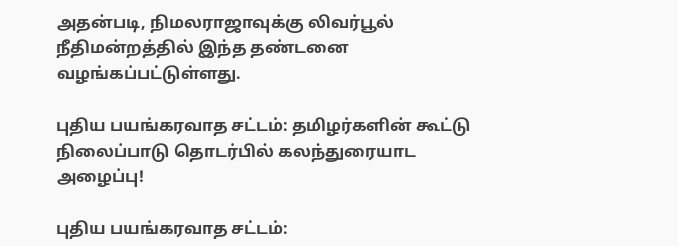அதன்படி, நிமலராஜாவுக்கு லிவர்பூல் நீதிமன்றத்தில் இந்த தண்டனை வழங்கப்பட்டுள்ளது.

புதிய பயங்கரவாத சட்டம்: தமிழர்களின் கூட்டு நிலைப்பாடு தொடர்பில் கலந்துரையாட அழைப்பு!

புதிய பயங்கரவாத சட்டம்: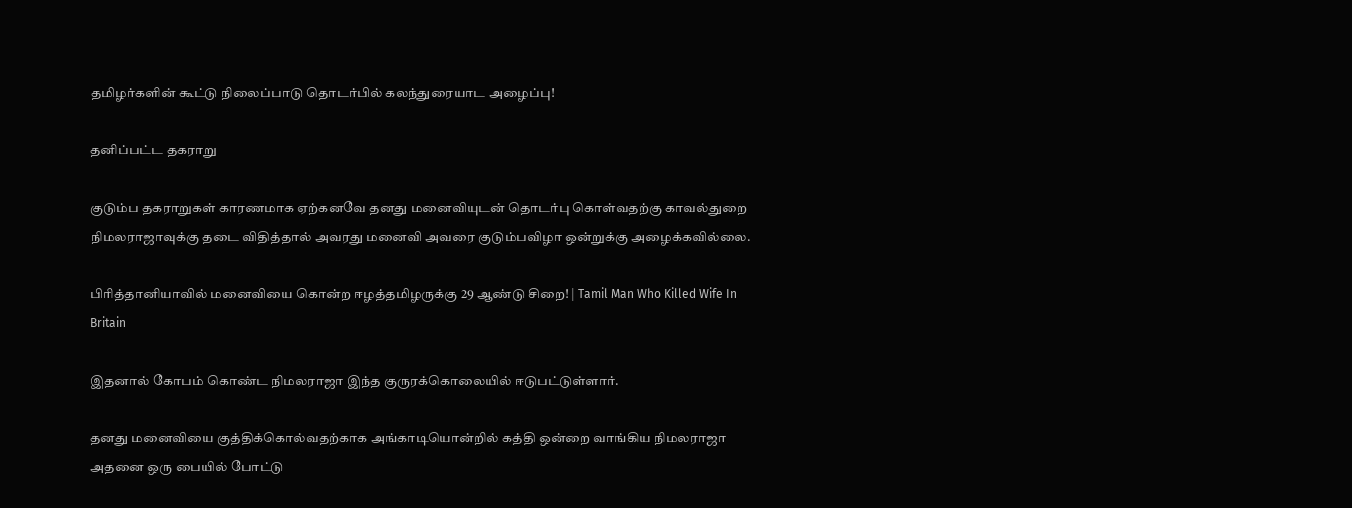தமிழர்களின் கூட்டு நிலைப்பாடு தொடர்பில் கலந்துரையாட அழைப்பு!

தனிப்பட்ட தகராறு

குடும்ப தகராறுகள் காரணமாக ஏற்கனவே தனது மனைவியுடன் தொடர்பு கொள்வதற்கு காவல்துறை நிமலராஜாவுக்கு தடை விதித்தால் அவரது மனைவி அவரை குடும்பவிழா ஒன்றுக்கு அழைக்கவில்லை.

பிரித்தானியாவில் மனைவியை கொன்ற ஈழத்தமிழருக்கு 29 ஆண்டு சிறை! | Tamil Man Who Killed Wife In Britain

இதனால் கோபம் கொண்ட நிமலராஜா இந்த குருரக்கொலையில் ஈடுபட்டுள்ளார்.

தனது மனைவியை குத்திக்கொல்வதற்காக அங்காடியொன்றில் கத்தி ஒன்றை வாங்கிய நிமலராஜா அதனை ஒரு பையில் போட்டு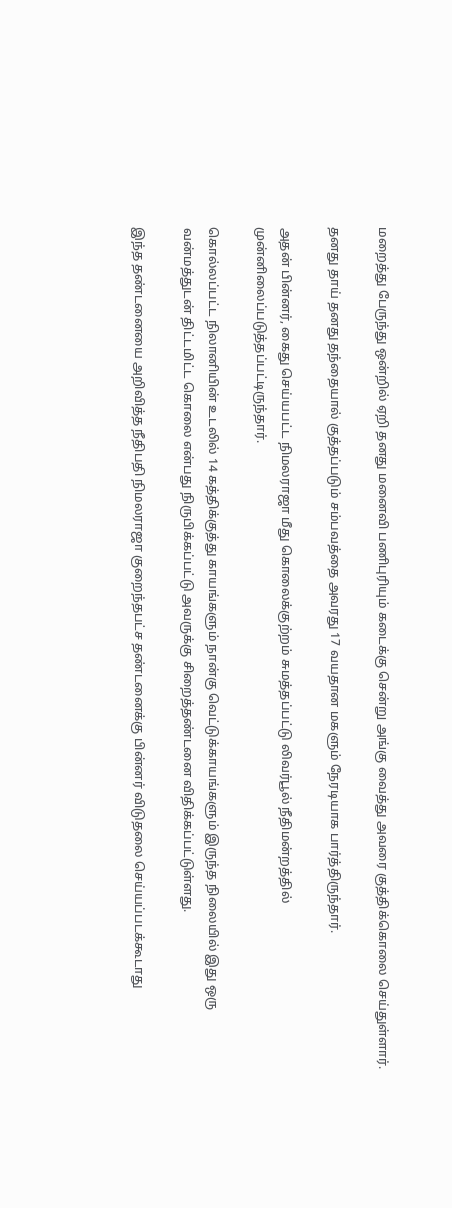மறைத்து பேருந்து ஒன்றில் ஏறி தனது மனைவி பணிபுரியும் கடைக்கு சென்று அங்கு வைத்து அவரை குத்திக்கொலை செய்துள்ளார்.

தனது தாய் தனது தந்தையால் குத்தப்படும் சம்பவத்தை அவரது 17 வயதான மகளும் நேரடியாக பார்த்திருந்தார்.

அதன் பின்னர், கைது செய்யபட்ட நிமலராஜா மீது கொலைக்குற்றம் சுமத்தப்பட்டு லிவர்பூல் நீதிமன்றத்தில் முன்னிலைப்படுத்தப்பட்டிருந்தார்.

கொல்லப்பட்ட நிலானியின் உடலில் 14 கத்திக்குத்து காயங்களும் நான்கு வெட்டுக்காயங்களும் இருந்த நிலையில் இது ஒரு வன்மத்துடன் திட்டமிட்ட கொலை என்பது நிருபிக்கப்பட்டு அவருக்கு சிறைத்தண்டனை விதிக்கப்பட்டுள்ளது.

இந்த தண்டனையை அறிவித்த நீதிபதி நிமலராஜா குறைந்தபட்ச தண்டனைக்கு பின்னர் விடுதலை செய்யப்படக்கூடாது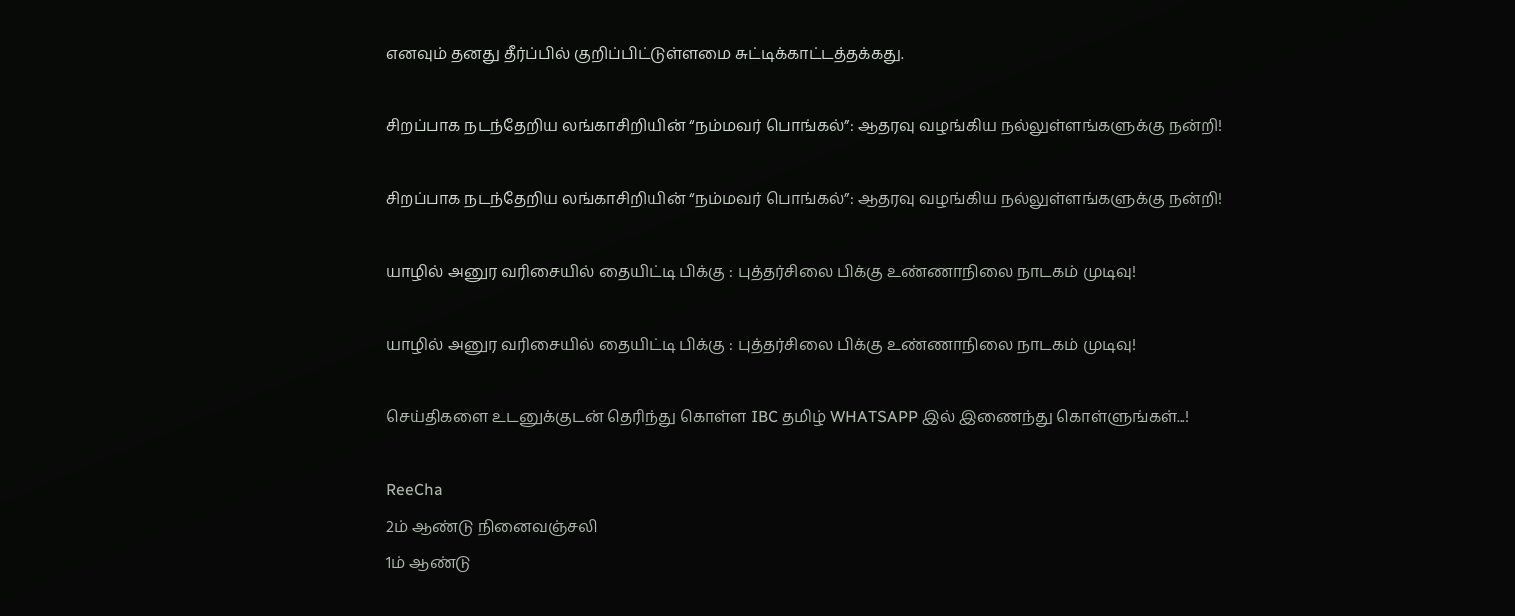எனவும் தனது தீர்ப்பில் குறிப்பிட்டுள்ளமை சுட்டிக்காட்டத்தக்கது.

சிறப்பாக நடந்தேறிய லங்காசிறியின் “நம்மவர் பொங்கல்”: ஆதரவு வழங்கிய நல்லுள்ளங்களுக்கு நன்றி!

சிறப்பாக நடந்தேறிய லங்காசிறியின் “நம்மவர் பொங்கல்”: ஆதரவு வழங்கிய நல்லுள்ளங்களுக்கு நன்றி!

யாழில் அனுர வரிசையில் தையிட்டி பிக்கு : புத்தர்சிலை பிக்கு உண்ணாநிலை நாடகம் முடிவு!

யாழில் அனுர வரிசையில் தையிட்டி பிக்கு : புத்தர்சிலை பிக்கு உண்ணாநிலை நாடகம் முடிவு!

செய்திகளை உடனுக்குடன் தெரிந்து கொள்ள IBC தமிழ் WHATSAPP இல் இணைந்து கொள்ளுங்கள்...!

ReeCha
2ம் ஆண்டு நினைவஞ்சலி
1ம் ஆண்டு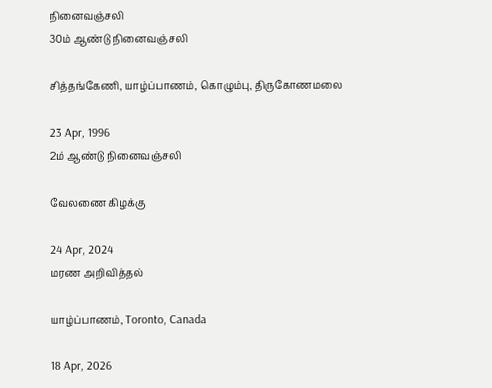நினைவஞ்சலி
30ம் ஆண்டு நினைவஞ்சலி

சித்தங்கேணி, யாழ்ப்பாணம், கொழும்பு, திருகோணமலை

23 Apr, 1996
2ம் ஆண்டு நினைவஞ்சலி

வேலணை கிழக்கு

24 Apr, 2024
மரண அறிவித்தல்

யாழ்ப்பாணம், Toronto, Canada

18 Apr, 2026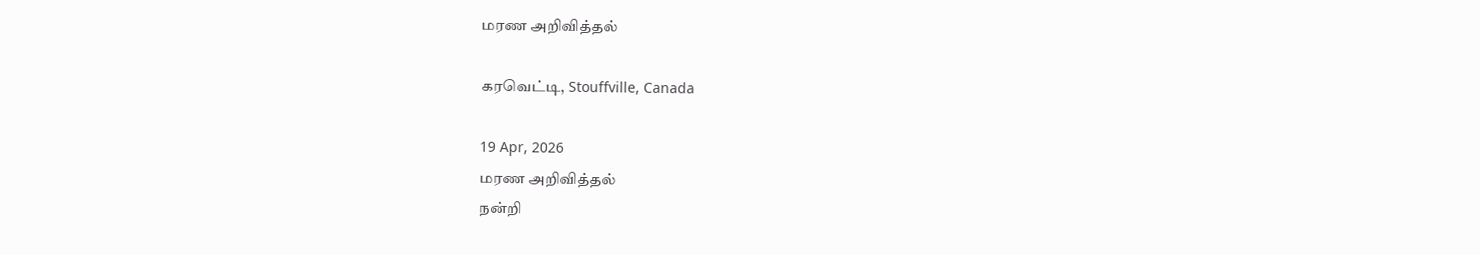மரண அறிவித்தல்

கரவெட்டி, Stouffville, Canada

19 Apr, 2026
மரண அறிவித்தல்
நன்றி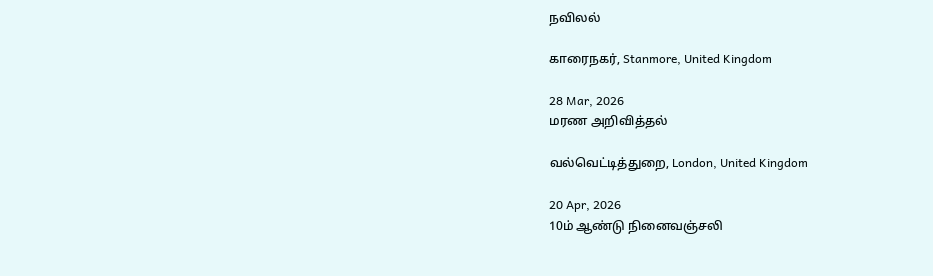நவிலல்

காரைநகர், Stanmore, United Kingdom

28 Mar, 2026
மரண அறிவித்தல்

வல்வெட்டித்துறை, London, United Kingdom

20 Apr, 2026
10ம் ஆண்டு நினைவஞ்சலி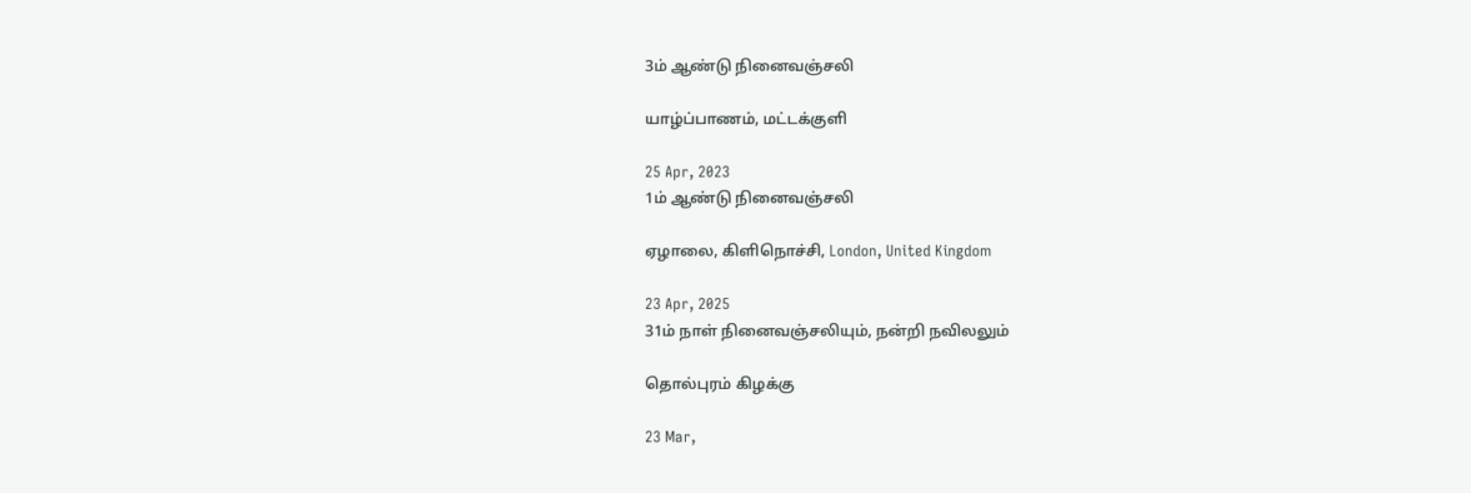3ம் ஆண்டு நினைவஞ்சலி

யாழ்ப்பாணம், மட்டக்குளி

25 Apr, 2023
1ம் ஆண்டு நினைவஞ்சலி

ஏழாலை, கிளிநொச்சி, London, United Kingdom

23 Apr, 2025
31ம் நாள் நினைவஞ்சலியும், நன்றி நவிலலும்

தொல்புரம் கிழக்கு

23 Mar,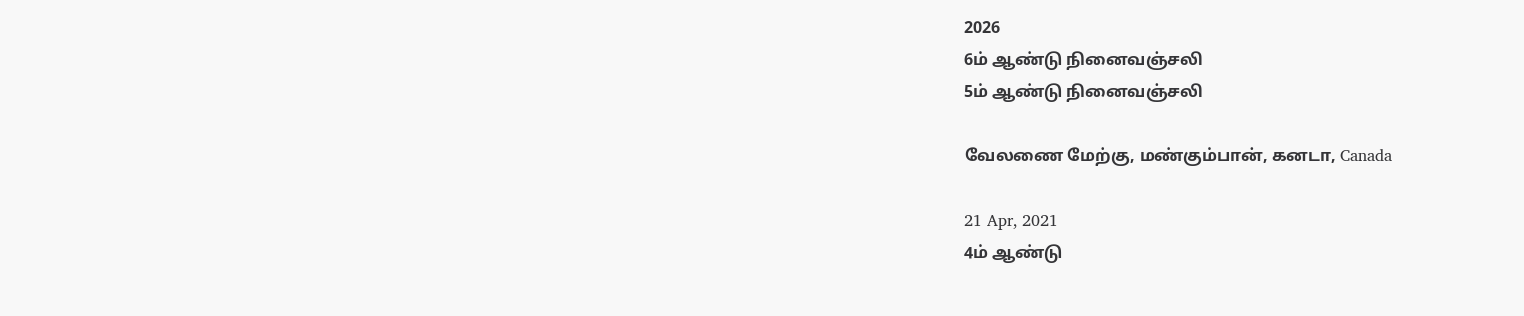2026
6ம் ஆண்டு நினைவஞ்சலி
5ம் ஆண்டு நினைவஞ்சலி

வேலணை மேற்கு, மண்கும்பான், கனடா, Canada

21 Apr, 2021
4ம் ஆண்டு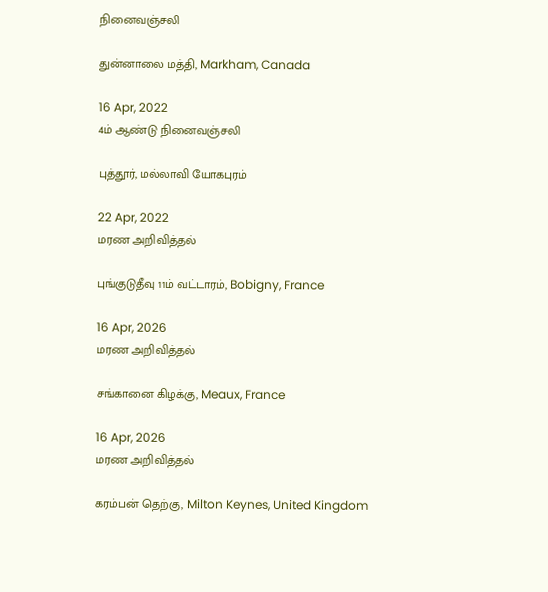நினைவஞ்சலி

துன்னாலை மத்தி, Markham, Canada

16 Apr, 2022
4ம் ஆண்டு நினைவஞ்சலி

புத்தூர், மல்லாவி யோகபுரம்

22 Apr, 2022
மரண அறிவித்தல்

புங்குடுதீவு 11ம் வட்டாரம், Bobigny, France

16 Apr, 2026
மரண அறிவித்தல்

சங்கானை கிழக்கு, Meaux, France

16 Apr, 2026
மரண அறிவித்தல்

கரம்பன் தெற்கு, Milton Keynes, United Kingdom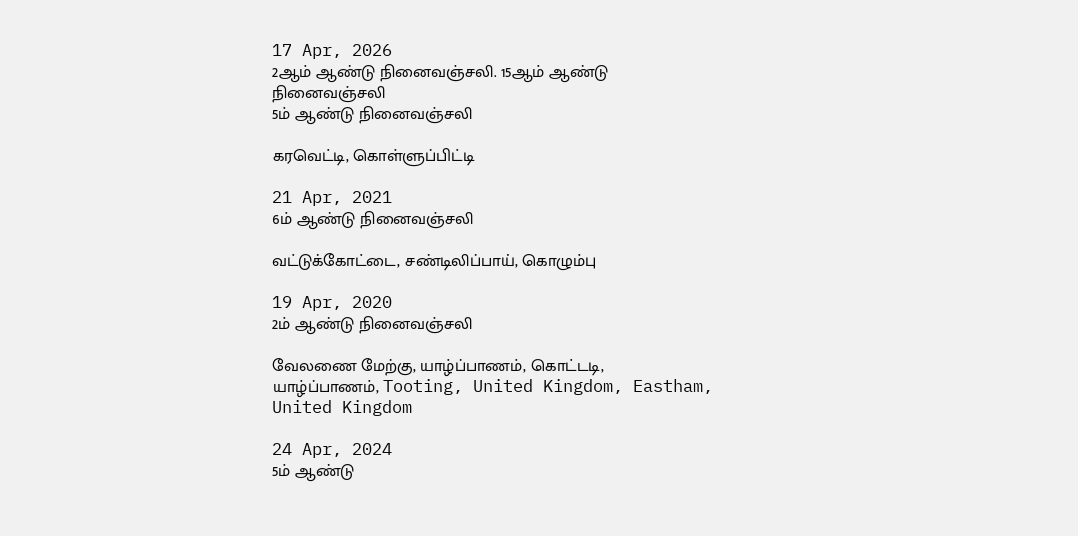17 Apr, 2026
2ஆம் ஆண்டு நினைவஞ்சலி. 15ஆம் ஆண்டு நினைவஞ்சலி
5ம் ஆண்டு நினைவஞ்சலி

கரவெட்டி, கொள்ளுப்பிட்டி

21 Apr, 2021
6ம் ஆண்டு நினைவஞ்சலி

வட்டுக்கோட்டை, சண்டிலிப்பாய், கொழும்பு

19 Apr, 2020
2ம் ஆண்டு நினைவஞ்சலி

வேலணை மேற்கு, யாழ்ப்பாணம், கொட்டடி, யாழ்ப்பாணம், Tooting, United Kingdom, Eastham, United Kingdom

24 Apr, 2024
5ம் ஆண்டு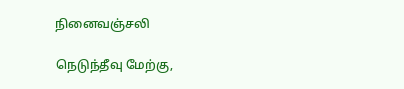நினைவஞ்சலி

நெடுந்தீவு மேற்கு,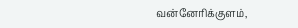வன்னேரிக்குளம்,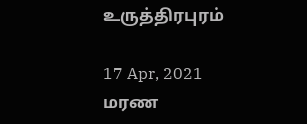உருத்திரபுரம்

17 Apr, 2021
மரண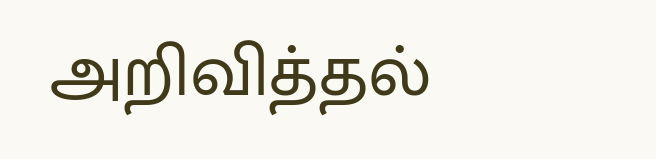அறிவித்தல்